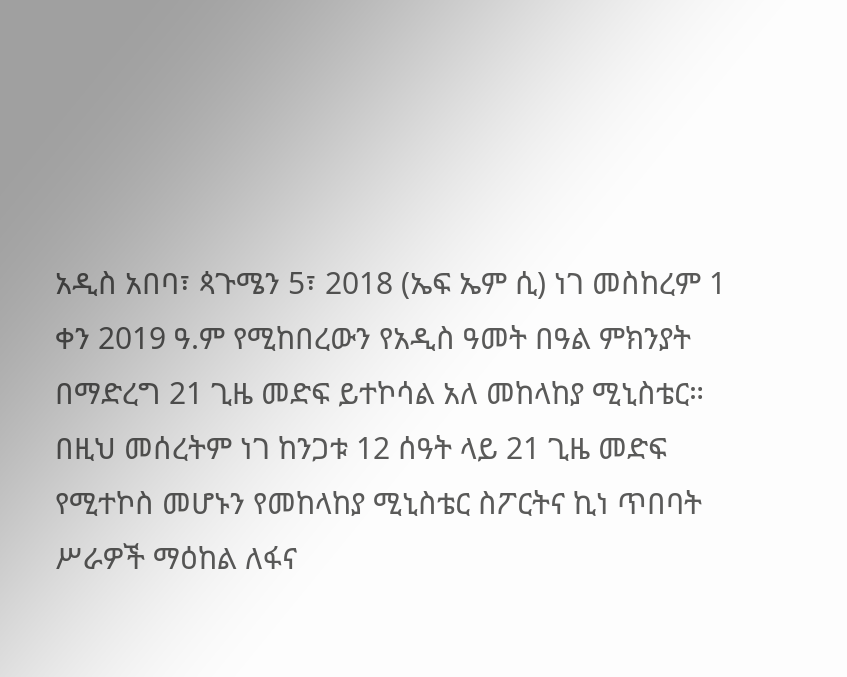አዲስ አበባ፣ ጳጉሜን 5፣ 2018 (ኤፍ ኤም ሲ) ነገ መስከረም 1 ቀን 2019 ዓ.ም የሚከበረውን የአዲስ ዓመት በዓል ምክንያት በማድረግ 21 ጊዜ መድፍ ይተኮሳል አለ መከላከያ ሚኒስቴር።
በዚህ መሰረትም ነገ ከንጋቱ 12 ሰዓት ላይ 21 ጊዜ መድፍ የሚተኮስ መሆኑን የመከላከያ ሚኒስቴር ስፖርትና ኪነ ጥበባት ሥራዎች ማዕከል ለፋና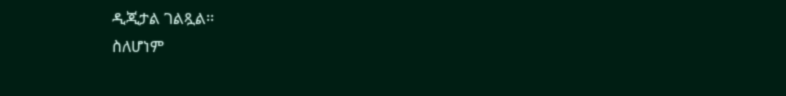ዲጂታል ገልጿል፡፡
ስለሆነም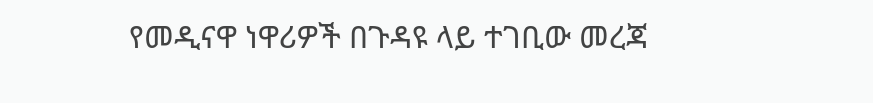የመዲናዋ ነዋሪዎች በጉዳዩ ላይ ተገቢው መረጃ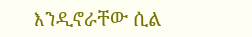እንዲኖራቸው ሲል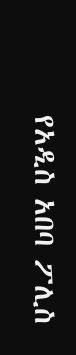የአዲስ አበባ ፖሊስ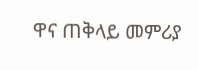ዋና ጠቅላይ መምሪያ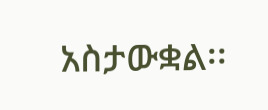አስታውቋል፡፡